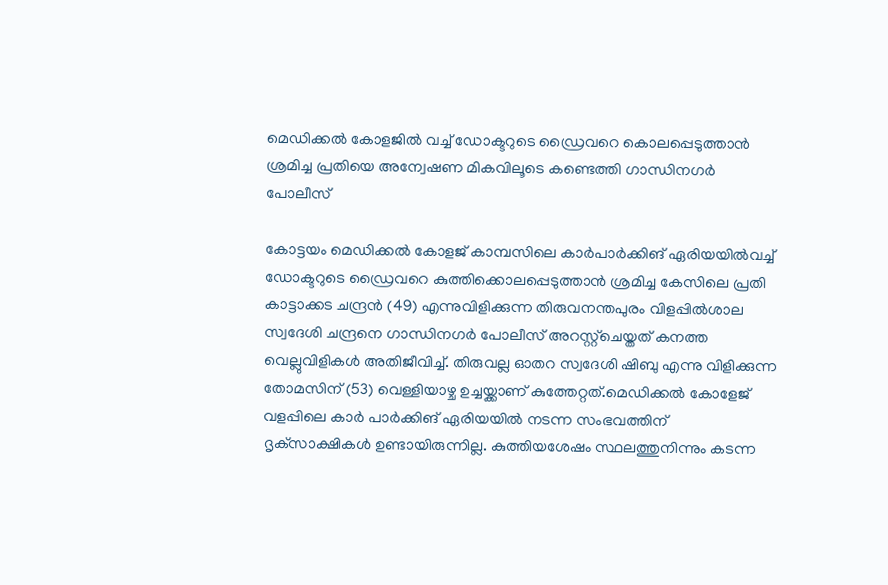മെഡിക്കൽ കോളജിൽ വച്ച് ഡോക്ടറുടെ ഡ്രൈവറെ കൊലപ്പെടുത്താൻ ശ്രമിച്ച പ്രതിയെ അന്വേഷണ മികവിലൂടെ കണ്ടെത്തി ഗാന്ധിനഗർ പോലീസ്

കോട്ടയം മെഡിക്കൽ കോളജ് കാമ്പസിലെ കാർപാർക്കിങ് ഏരിയയിൽവച്ച് ഡോക്ടറുടെ ഡ്രൈവറെ കുത്തിക്കൊലപ്പെടുത്താൻ ശ്രമിച്ച കേസിലെ പ്രതി കാട്ടാക്കട ചന്ദ്രൻ (49) എന്നുവിളിക്കുന്ന തിരുവനന്തപുരം വിളപ്പിൽശാല സ്വദേശി ചന്ദ്രനെ ഗാന്ധിനഗർ പോലീസ് അറസ്റ്റ്‌ചെയ്തത് കനത്ത വെല്ലുവിളികൾ അതിജീവിച്ച്. തിരുവല്ല ഓതറ സ്വദേശി ഷിബു എന്നു വിളിക്കുന്ന തോമസിന് (53) വെള്ളിയാഴ്ച ഉച്ചയ്ക്കാണ് കുത്തേറ്റത്.മെഡിക്കൽ കോളേജ് വളപ്പിലെ കാർ പാർക്കിങ് ഏരിയയിൽ നടന്ന സംഭവത്തിന് ദൃക്‌സാക്ഷികൾ ഉണ്ടായിരുന്നില്ല. കുത്തിയശേഷം സ്ഥലത്തുനിന്നും കടന്ന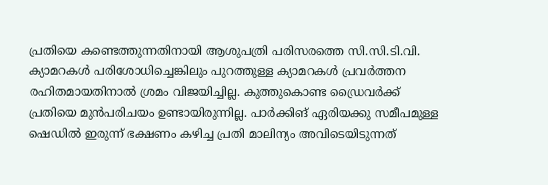പ്രതിയെ കണ്ടെത്തുന്നതിനായി ആശുപത്രി പരിസരത്തെ സി.സി.ടി.വി. ക്യാമറകൾ പരിശോധിച്ചെങ്കിലും പുറത്തുള്ള ക്യാമറകൾ പ്രവർത്തന രഹിതമായതിനാൽ ശ്രമം വിജയിച്ചില്ല. കുത്തുകൊണ്ട ഡ്രൈവർക്ക് പ്രതിയെ മുൻപരിചയം ഉണ്ടായിരുന്നില്ല. പാർക്കിങ് ഏരിയക്കു സമീപമുള്ള ഷെഡിൽ ഇരുന്ന് ഭക്ഷണം കഴിച്ച പ്രതി മാലിന്യം അവിടെയിടുന്നത്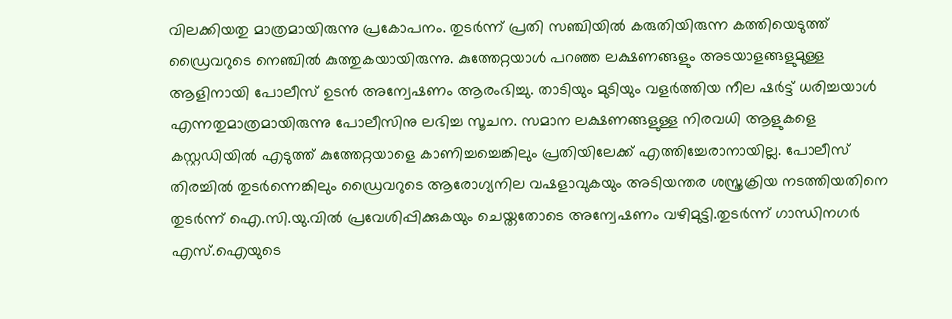വിലക്കിയതു മാത്രമായിരുന്നു പ്രകോപനം. തുടർന്ന് പ്രതി സഞ്ചിയിൽ കരുതിയിരുന്ന കത്തിയെടുത്ത് ഡ്രൈവറുടെ നെഞ്ചിൽ കുത്തുകയായിരുന്നു. കുത്തേറ്റയാൾ പറഞ്ഞ ലക്ഷണങ്ങളും അടയാളങ്ങളുമുള്ള ആളിനായി പോലീസ് ഉടൻ അന്വേഷണം ആരംഭിച്ചു. താടിയും മുടിയും വളർത്തിയ നീല ഷർട്ട് ധരിച്ചയാൾ എന്നതുമാത്രമായിരുന്നു പോലീസിനു ലഭിച്ച സൂചന. സമാന ലക്ഷണങ്ങളുള്ള നിരവധി ആളുകളെ കസ്റ്റഡിയിൽ എടുത്ത് കുത്തേറ്റയാളെ കാണിച്ചച്ചെങ്കിലും പ്രതിയിലേക്ക് എത്തിച്ചേരാനായില്ല. പോലീസ് തിരച്ചിൽ തുടർന്നെങ്കിലും ഡ്രൈവറുടെ ആരോഗ്യനില വഷളാവുകയും അടിയന്തര ശസ്ത്രക്രിയ നടത്തിയതിനെ തുടർന്ന് ഐ.സി.യു.വിൽ പ്രവേശിപ്പിക്കുകയും ചെയ്തതോടെ അന്വേഷണം വഴിമുട്ടി.തുടർന്ന് ഗാന്ധിനഗർ എസ്.ഐയുടെ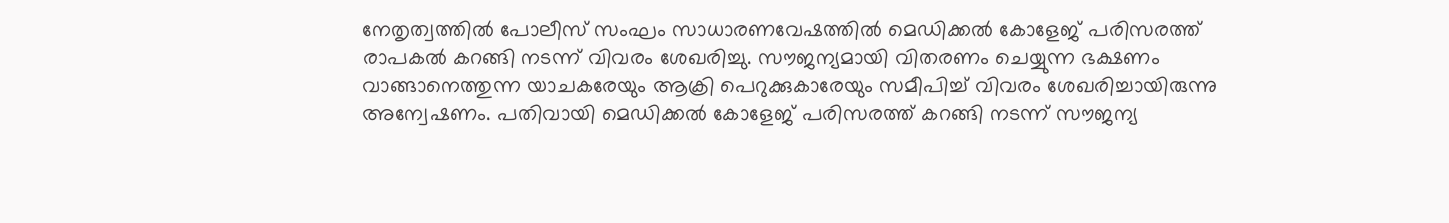നേതൃത്വത്തിൽ പോലീസ് സംഘം സാധാരണവേഷത്തിൽ മെഡിക്കൽ കോളേജ് പരിസരത്ത് രാപകൽ കറങ്ങി നടന്ന് വിവരം ശേഖരിച്ചു. സൗജന്യമായി വിതരണം ചെയ്യുന്ന ഭക്ഷണം വാങ്ങാനെത്തുന്ന യാചകരേയും ആക്രി പെറുക്കുകാരേയും സമീപിച്ച് വിവരം ശേഖരിച്ചായിരുന്നു അന്വേഷണം. പതിവായി മെഡിക്കൽ കോളേജ് പരിസരത്ത് കറങ്ങി നടന്ന് സൗജന്യ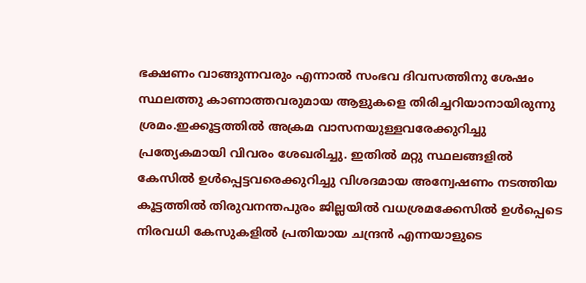ഭക്ഷണം വാങ്ങുന്നവരും എന്നാൽ സംഭവ ദിവസത്തിനു ശേഷം സ്ഥലത്തു കാണാത്തവരുമായ ആളുകളെ തിരിച്ചറിയാനായിരുന്നു ശ്രമം.ഇക്കൂട്ടത്തിൽ അക്രമ വാസനയുള്ളവരേക്കുറിച്ചു പ്രത്യേകമായി വിവരം ശേഖരിച്ചു. ഇതിൽ മറ്റു സ്ഥലങ്ങളിൽ കേസിൽ ഉൾപ്പെട്ടവരെക്കുറിച്ചു വിശദമായ അന്വേഷണം നടത്തിയ കൂട്ടത്തിൽ തിരുവനന്തപുരം ജില്ലയിൽ വധശ്രമക്കേസിൽ ഉൾപ്പെടെ നിരവധി കേസുകളിൽ പ്രതിയായ ചന്ദ്രൻ എന്നയാളുടെ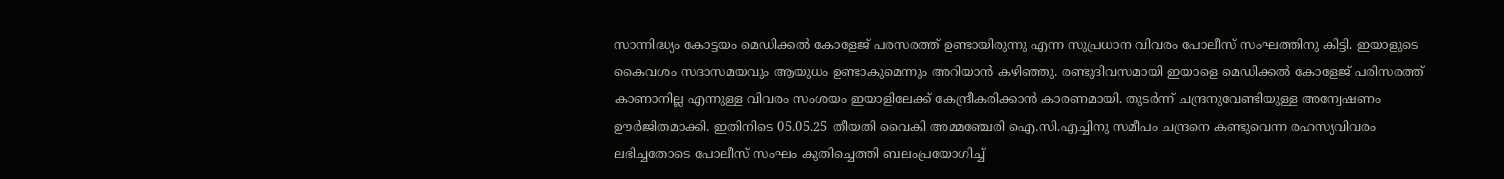സാന്നിദ്ധ്യം കോട്ടയം മെഡിക്കൽ കോളേജ് പരസരത്ത് ഉണ്ടായിരുന്നു എന്ന സുപ്രധാന വിവരം പോലീസ് സംഘത്തിനു കിട്ടി. ഇയാളുടെ കൈവശം സദാസമയവും ആയുധം ഉണ്ടാകുമെന്നും അറിയാൻ കഴിഞ്ഞു. രണ്ടുദിവസമായി ഇയാളെ മെഡിക്കൽ കോളേജ് പരിസരത്ത് കാണാനില്ല എന്നുള്ള വിവരം സംശയം ഇയാളിലേക്ക് കേന്ദ്രീകരിക്കാൻ കാരണമായി. തുടർന്ന് ചന്ദ്രനുവേണ്ടിയുള്ള അന്വേഷണം ഊർജിതമാക്കി. ഇതിനിടെ 05.05.25 തീയതി വൈകി അമ്മഞ്ചേരി ഐ.സി.എച്ചിനു സമീപം ചന്ദ്രനെ കണ്ടുവെന്ന രഹസ്യവിവരം ലഭിച്ചതോടെ പോലീസ് സംഘം കുതിച്ചെത്തി ബലംപ്രയോഗിച്ച്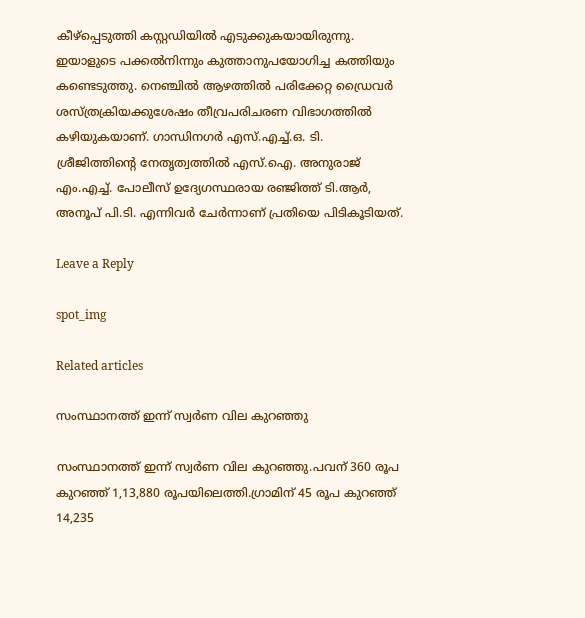കീഴ്‌പ്പെടുത്തി കസ്റ്റഡിയിൽ എടുക്കുകയായിരുന്നു. ഇയാളുടെ പക്കൽനിന്നും കുത്താനുപയോഗിച്ച കത്തിയും കണ്ടെടുത്തു. നെഞ്ചിൽ ആഴത്തിൽ പരിക്കേറ്റ ഡ്രൈവർ ശസ്ത്രക്രിയക്കുശേഷം തീവ്രപരിചരണ വിഭാഗത്തിൽ കഴിയുകയാണ്. ഗാന്ധിനഗർ എസ്.എച്ച്.ഒ. ടി. ശ്രീജിത്തിന്റെ നേതൃത്വത്തിൽ എസ്.ഐ. അനുരാജ് എം.എച്ച്. പോലീസ് ഉദ്യേഗസ്ഥരായ രഞ്ജിത്ത് ടി.ആർ, അനൂപ് പി.ടി. എന്നിവർ ചേർന്നാണ് പ്രതിയെ പിടികൂടിയത്.

Leave a Reply

spot_img

Related articles

സംസ്ഥാനത്ത് ഇന്ന് സ്വര്‍ണ വില കുറഞ്ഞു

സംസ്ഥാനത്ത് ഇന്ന് സ്വര്‍ണ വില കുറഞ്ഞു.പവന് 360 രൂപ കുറഞ്ഞ് 1,13,880 രൂപയിലെത്തി.ഗ്രാമിന് 45 രൂപ കുറഞ്ഞ് 14,235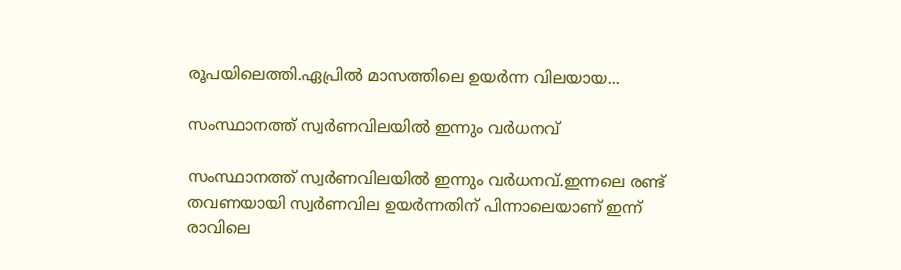രൂപയിലെത്തി.ഏപ്രില്‍ മാസത്തിലെ ഉയര്‍ന്ന വിലയായ...

സംസ്ഥാനത്ത് സ്വർണവിലയിൽ ഇന്നും വർധനവ്

സംസ്ഥാനത്ത് സ്വർണവിലയിൽ ഇന്നും വർധനവ്.ഇന്നലെ രണ്ട് തവണയായി സ്വർണവില ഉയർന്നതിന് പിന്നാലെയാണ് ഇന്ന് രാവിലെ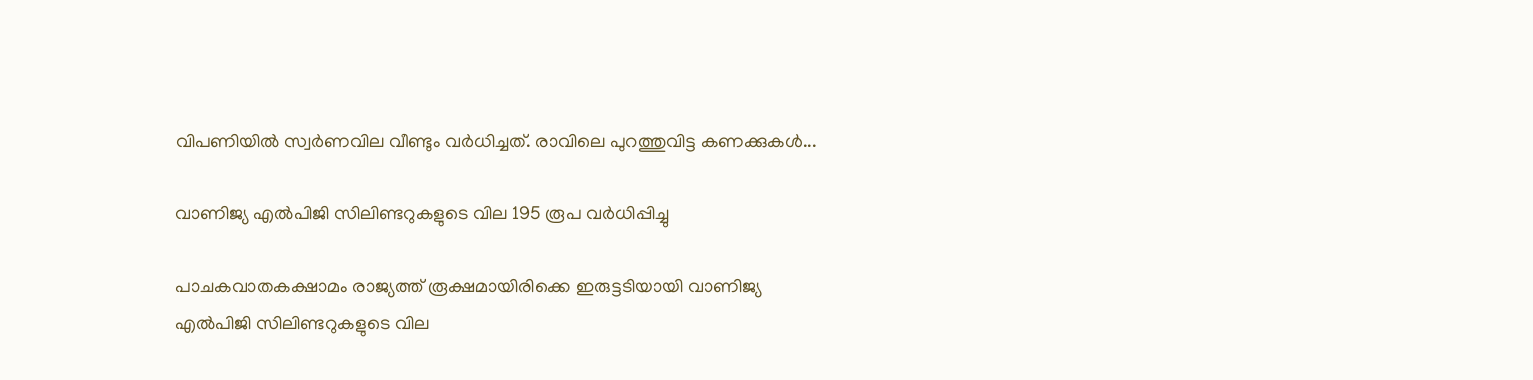വിപണിയിൽ സ്വർണവില വീണ്ടും വർധിച്ചത്. രാവിലെ പുറത്തുവിട്ട കണക്കുകൾ...

വാണിജ്യ എൽപിജി സിലിണ്ടറുകളുടെ വില 195 രൂപ വർധിപ്പിച്ചു

പാചകവാതകക്ഷാമം രാജ്യത്ത് രൂക്ഷമായിരിക്കെ ഇരുട്ടടിയായി വാണിജ്യ എൽപിജി സിലിണ്ടറുകളുടെ വില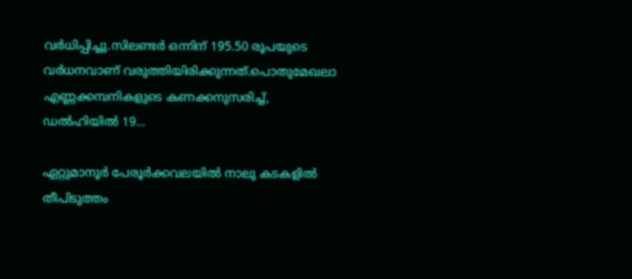വർധിപ്പിച്ചു.സിലണ്ടർ ഒന്നിന് 195.50 രൂപയുടെ വർധനവാണ് വരുത്തിയിരിക്കുന്നത്.പൊതുമേഖലാ എണ്ണക്കമ്പനികളുടെ കണക്കനുസരിച്ച്, ഡൽഹിയിൽ 19...

ഏറ്റുമാനൂർ പേരൂർക്കവലയിൽ നാലു കടകളിൽ തീപിടുത്തം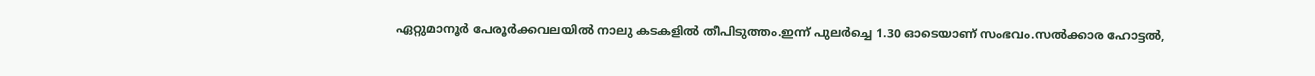ഏറ്റുമാനൂർ പേരൂർക്കവലയിൽ നാലു കടകളിൽ തീപിടുത്തം.ഇന്ന് പുലർച്ചെ 1.30 ഓടെയാണ് സംഭവം.സൽക്കാര ഹോട്ടൽ,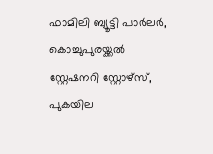ഫാമിലി ബ്യൂട്ടി പാർലർ, കൊച്ചുപുരയ്ക്കൽ സ്റ്റേഷനറി സ്റ്റോഴ്സ്, പുകയില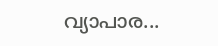വ്യാപാര...